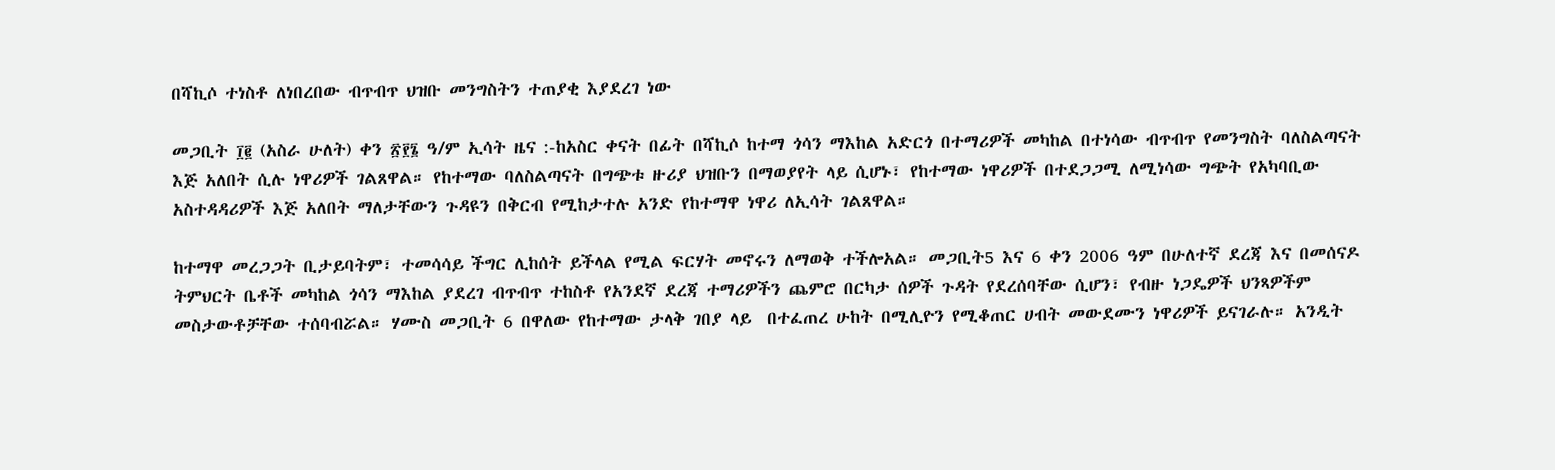በሻኪሶ ተነስቶ ለነበረበው ብጥብጥ ህዝቡ መንግስትን ተጠያቂ እያደረገ ነው

መጋቢት ፲፪ (አስራ ሁለት) ቀን ፳፻፮ ዓ/ም ኢሳት ዜና :-ከአስር ቀናት በፊት በሻኪሶ ከተማ ጎሳን ማእከል አድርጎ በተማሪዎች መካከል በተነሳው ብጥብጥ የመንግስት ባለስልጣናት እጅ አለበት ሲሉ ነዋሪዎች ገልጸዋል። የከተማው ባለስልጣናት በግጭቱ ዙሪያ ህዝቡን በማወያየት ላይ ሲሆኑ፣ የከተማው ነዋሪዎች በተደጋጋሚ ለሚነሳው ግጭት የአካባቢው አስተዳዳሪዎች እጅ አለበት ማለታቸውን ጉዳዩን በቅርብ የሚከታተሉ አንድ የከተማዋ ነዋሪ ለኢሳት ገልጸዋል።

ከተማዋ መረጋጋት ቢታይባትም፣ ተመሳሳይ ችግር ሊከሰት ይችላል የሚል ፍርሃት መኖሩን ለማወቅ ተችሎአል። መጋቢት5 እና 6 ቀን 2006 ዓም በሁለተኛ ደረጃ እና በመሰናዶ ትምህርት ቤቶች መካከል ጎሳን ማእከል ያደረገ ብጥብጥ ተከስቶ የአንደኛ ደረጃ ተማሪዎችን ጨምሮ በርካታ ሰዎች ጉዳት የደረሰባቸው ሲሆን፣ የብዙ ነጋዴዎች ህንጻዎችም መስታውቶቻቸው ተሰባብሯል። ሃሙስ መጋቢት 6 በዋለው የከተማው ታላቅ ገበያ ላይ  በተፈጠረ ሁከት በሚሊዮን የሚቆጠር ሀብት መውደሙን ነዋሪዎች ይናገራሉ። አንዲት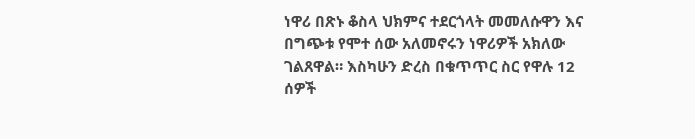ነዋሪ በጽኑ ቆስላ ህክምና ተደርጎላት መመለሱዋን እና በግጭቱ የሞተ ሰው አለመኖሩን ነዋሪዎች አክለው ገልጸዋል። እስካሁን ድረስ በቁጥጥር ስር የዋሉ 12 ሰዎች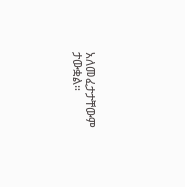አለመፈታታቸውም ታውቋል።